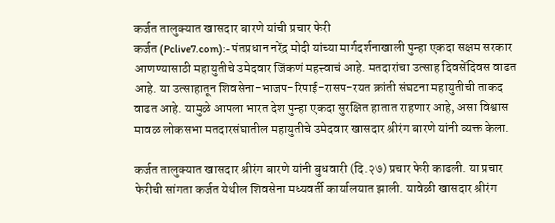कर्जत तालुक्यात खासदार बारणे यांची प्रचार फेरी
कर्जत (Pclive7.com):- पंतप्रधान नरेंद्र मोदी यांच्या मार्गदर्शनाखाली पुन्हा एकदा सक्षम सरकार आणण्यासाठी महायुतीचे उमेदवार जिंकणं महत्त्वाचं आहे. मतदारांचा उत्साह दिवसेंदिवस वाढत आहे. या उत्साहातून शिवसेना-भाजप-रिपाई-रासप-रयत क्रांती संघटना महायुतीची ताकद वाढत आहे. यामुळे आपला भारत देश पुन्हा एकदा सुरक्षित हातात राहणार आहे, असा विश्वास मावळ लोकसभा मतदारसंघातील महायुतीचे उमेदवार खासदार श्रीरंग बारणे यांनी व्यक्त केला.

कर्जत तालुक्यात खासदार श्रीरंग बारणे यांनी बुधवारी (दि.२७) प्रचार फेरी काढली. या प्रचार फेरीची सांगता कर्जत येथील शिवसेना मध्यवर्ती कार्यालयात झाली. यावेळी खासदार श्रीरंग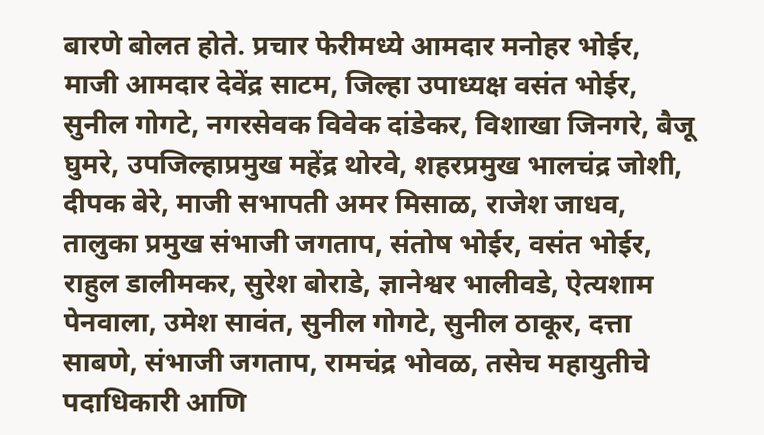बारणे बोलत होते. प्रचार फेरीमध्ये आमदार मनोहर भोईर, माजी आमदार देवेंद्र साटम, जिल्हा उपाध्यक्ष वसंत भोईर, सुनील गोगटे, नगरसेवक विवेक दांडेकर, विशाखा जिनगरे, बैजू घुमरे, उपजिल्हाप्रमुख महेंद्र थोरवे, शहरप्रमुख भालचंद्र जोशी, दीपक बेरे, माजी सभापती अमर मिसाळ, राजेश जाधव, तालुका प्रमुख संभाजी जगताप, संतोष भोईर, वसंत भोईर, राहुल डालीमकर, सुरेश बोराडे, ज्ञानेश्वर भालीवडे, ऐत्यशाम पेनवाला, उमेश सावंत, सुनील गोगटे, सुनील ठाकूर, दत्ता साबणे, संभाजी जगताप, रामचंद्र भोवळ, तसेच महायुतीचे पदाधिकारी आणि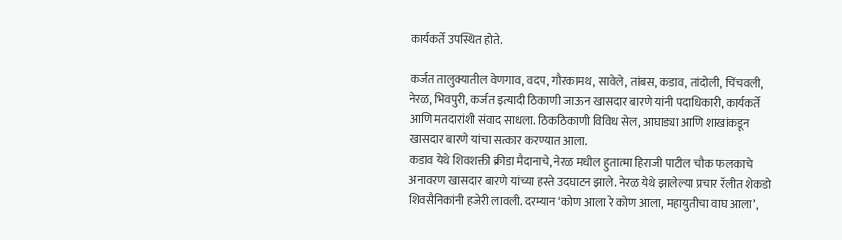कार्यकर्ते उपस्थित होते.

कर्जत तालुक्यातील वेणगाव, वदप, गौरकामथ, सावेले, तांबस, कडाव, तांदोली, चिंचवली, नेरळ, भिवपुरी, कर्जत इत्यादी ठिकाणी जाऊन खासदार बारणे यांनी पदाधिकारी, कार्यकर्ते आणि मतदारांशी संवाद साधला. ठिकठिकाणी विविध सेल, आघाड्या आणि शाखांकडून खासदार बारणे यांचा सत्कार करण्यात आला.
कडाव येथे शिवशक्ती क्रीडा मैदानाचे, नेरळ मधील हुतात्मा हिराजी पाटील चौक फलकाचे अनावरण खासदार बारणे यांच्या हस्ते उदघाटन झाले. नेरळ येथे झालेल्या प्रचार रॅलीत शेकडो शिवसैनिकांनी हजेरी लावली. दरम्यान ‘कोण आला रे कोण आला, महायुतीचा वाघ आला’,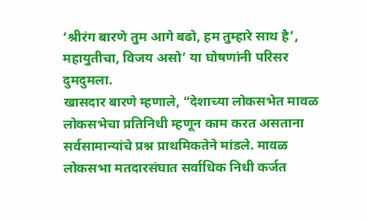‘श्रीरंग बारणे तुम आगे बढो, हम तुम्हारे साथ है’, महायुतीचा, विजय असो’ या घोषणांनी परिसर दुमदुमला.
खासदार बारणे म्हणाले, “देशाच्या लोकसभेत मावळ लोकसभेचा प्रतिनिधी म्हणून काम करत असताना सर्वसामान्यांचे प्रश्न प्राथमिकतेने मांडले. मावळ लोकसभा मतदारसंघात सर्वाधिक निधी कर्जत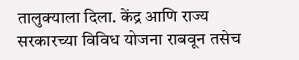तालुक्याला दिला. केंद्र आणि राज्य सरकारच्या विविध योजना राबवून तसेच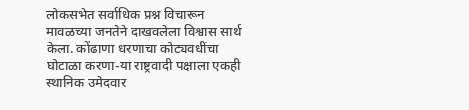लोकसभेत सर्वाधिक प्रश्न विचारून मावळच्या जनतेने दाखवलेला विश्वास सार्थ केला. कोंढाणा धरणाचा कोट्यवधींचा घोटाळा करणा-या राष्ट्रवादी पक्षाला एकही स्थानिक उमेदवार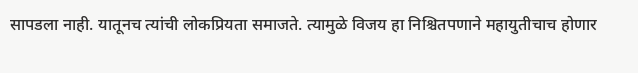सापडला नाही. यातूनच त्यांची लोकप्रियता समाजते. त्यामुळे विजय हा निश्चितपणाने महायुतीचाच होणार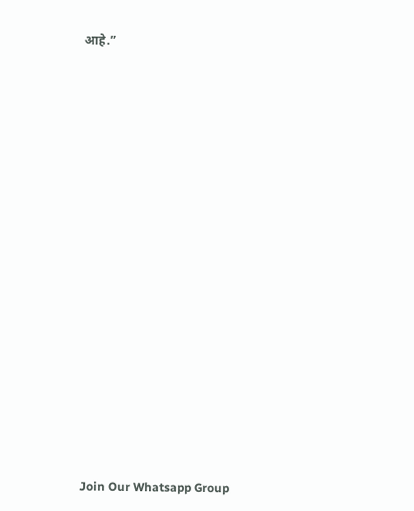आहे.”






















Join Our Whatsapp Group